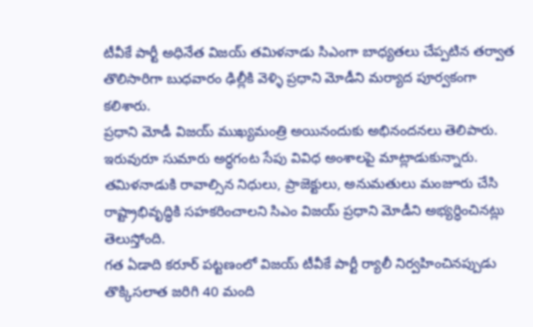టీవీకే పార్టీ అధినేత విజయ్ తమిళనాడు సిఎంగా బాధ్యతలు చేప్పటిన తర్వాత తొలిసారిగా బుధవారం ఢిల్లీకి వెళ్ళి ప్రధాని మోడీని మర్యాద పూర్వకంగా కలిశారు.
ప్రధాని మోడీ విజయ్ ముఖ్యమంత్రి అయినందుకు అభినందనలు తెలిపారు. ఇరువురూ సుమారు అర్ధగంట సేపు వివిధ అంశాలపై మాట్లాడుకున్నారు. తమిళనాడుకి రావాల్సిన నిధులు, ప్రాజెక్టులు, అనుమతులు మంజూరు చేసి రాష్ట్రాభివృద్ధికి సహకరించాలని సిఎం విజయ్ ప్రధాని మోడీని అభ్యర్ధించినట్లు తెలుస్తోంది.
గత ఏడాది కరూర్ పట్టణంలో విజయ్ టీవీకే పార్టీ ర్యాలీ నిర్వహించినప్పుడు తొక్కిసలాత జరిగి 40 మంది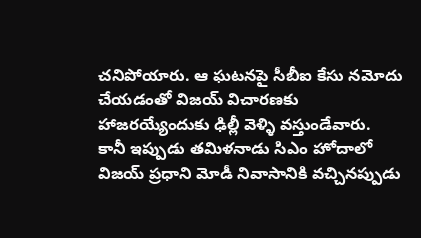చనిపోయారు. ఆ ఘటనపై సీబీఐ కేసు నమోదు చేయడంతో విజయ్ విచారణకు హాజరయ్యేందుకు ఢిల్లీ వెళ్ళి వస్తుండేవారు.
కానీ ఇప్పుడు తమిళనాడు సిఎం హోదాలో విజయ్ ప్రధాని మోడీ నివాసానికి వచ్చినప్పుడు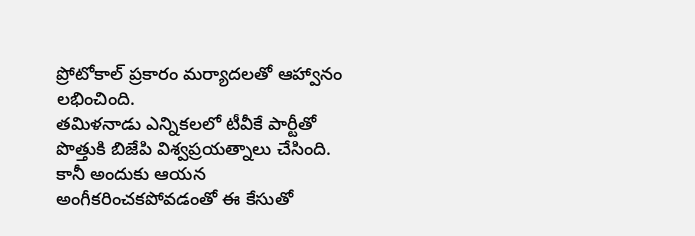ప్రోటోకాల్ ప్రకారం మర్యాదలతో ఆహ్వానం లభించింది.
తమిళనాడు ఎన్నికలలో టీవీకే పార్టీతో పొత్తుకి బిజేపి విశ్వప్రయత్నాలు చేసింది. కానీ అందుకు ఆయన అంగీకరించకపోవడంతో ఈ కేసుతో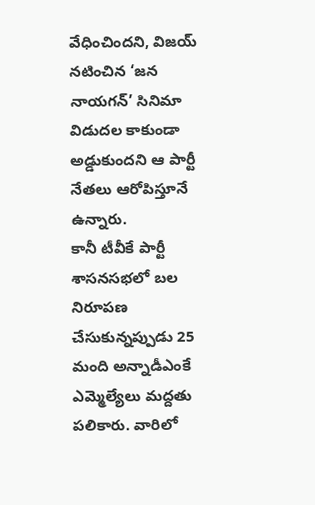వేధించిందని, విజయ్ నటించిన ‘జన నాయగన్’ సినిమా విడుదల కాకుండా అడ్డుకుందని ఆ పార్టీ నేతలు ఆరోపిస్తూనే ఉన్నారు.
కానీ టీవీకే పార్టీ శాసనసభలో బల నిరూపణ చేసుకున్నప్పుడు 25 మంది అన్నాడీఎంకే ఎమ్మెల్యేలు మద్దతు పలికారు. వారిలో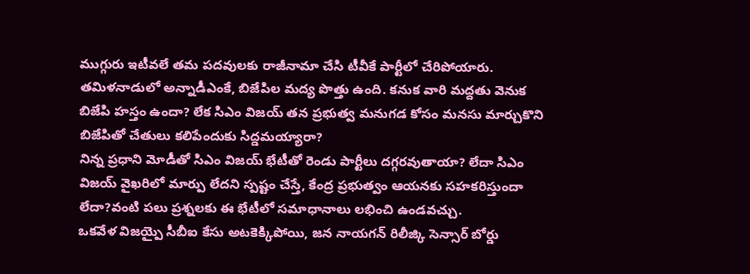ముగ్గురు ఇటీవలే తమ పదవులకు రాజీనామా చేసి టీవీకే పార్టీలో చేరిపోయారు.
తమిళనాడులో అన్నాడీఎంకే, బిజేపిల మద్య పొత్తు ఉంది. కనుక వారి మద్దతు వెనుక బిజేపి హస్తం ఉందా? లేక సిఎం విజయ్ తన ప్రభుత్వ మనుగడ కోసం మనసు మార్చుకొని బిజేపితో చేతులు కలిపేందుకు సిద్డమయ్యారా?
నిన్న ప్రధాని మోడీతో సిఎం విజయ్ భేటీతో రెండు పార్టీలు దగ్గరవుతాయా? లేదా సిఎం విజయ్ వైఖరిలో మార్పు లేదని స్పష్టం చేస్తే, కేంద్ర ప్రభుత్వం ఆయనకు సహకరిస్తుందా లేదా?వంటి పలు ప్రశ్నలకు ఈ భేటీలో సమాధానాలు లభించి ఉండవచ్చు.
ఒకవేళ విజయ్పై సీబీఐ కేసు అటకెక్కిపోయి, జన నాయగన్ రిలీజ్కి సెన్సార్ బోర్డు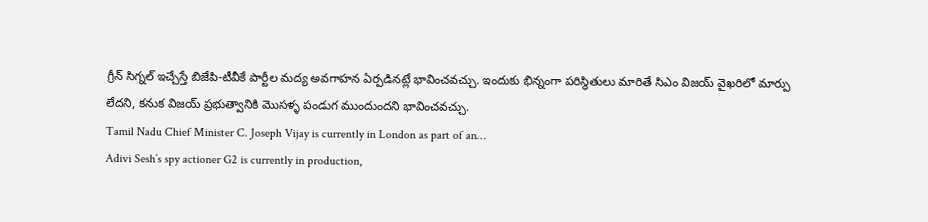గ్రీన్ సిగ్నల్ ఇచ్చేస్తే బిజేపి-టీవీకే పార్టీల మద్య అవగాహన ఏర్పడినట్లే భావించవచ్చు. ఇందుకు భిన్నంగా పరిస్థితులు మారితే సిఎం విజయ్ వైఖరిలో మార్పు లేదని, కనుక విజయ్ ప్రభుత్వానికి మొసళ్ళ పండుగ ముందుందని భావించవచ్చు.
Tamil Nadu Chief Minister C. Joseph Vijay is currently in London as part of an…
Adivi Sesh’s spy actioner G2 is currently in production,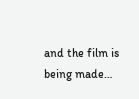and the film is being made…